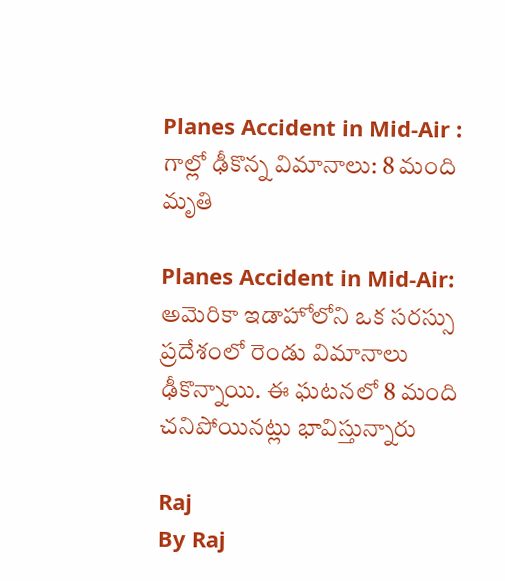Planes Accident in Mid-Air : గాల్లో ఢీకొన్న విమానాలు: 8 మంది మృతి

Planes Accident in Mid-Air: అమెరికా ఇడాహోలోని ఒక సరస్సు ప్రదేశంలో రెండు విమానాలు ఢీకొన్నాయి. ఈ ఘటనలో 8 మంది చనిపోయినట్లు భావిస్తున్నారు

Raj
By Raj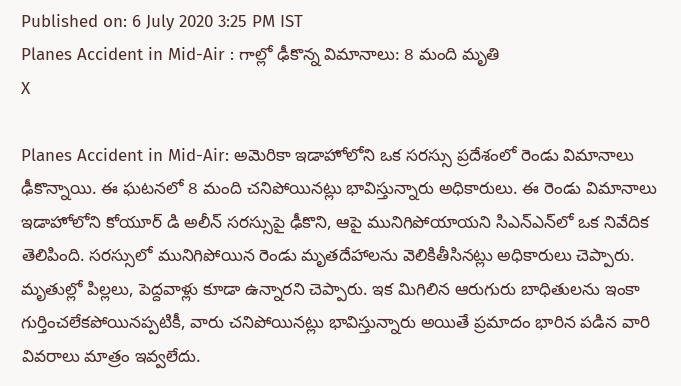Published on: 6 July 2020 3:25 PM IST
Planes Accident in Mid-Air : గాల్లో ఢీకొన్న విమానాలు: 8 మంది మృతి
X

Planes Accident in Mid-Air: అమెరికా ఇడాహోలోని ఒక సరస్సు ప్రదేశంలో రెండు విమానాలు ఢీకొన్నాయి. ఈ ఘటనలో 8 మంది చనిపోయినట్లు భావిస్తున్నారు అధికారులు. ఈ రెండు విమానాలు ఇడాహోలోని కోయూర్ డి అలీన్ సరస్సుపై ఢీకొని, ఆపై మునిగిపోయాయని సిఎన్‌ఎన్‌లో ఒక నివేదిక తెలిపింది. సరస్సులో మునిగిపోయిన రెండు మృతదేహాలను వెలికితీసినట్లు అధికారులు చెప్పారు. మృతుల్లో పిల్లలు, పెద్దవాళ్లు కూడా ఉన్నారని చెప్పారు. ఇక మిగిలిన ఆరుగురు బాధితులను ఇంకా గుర్తించలేకపోయినప్పటికీ, వారు చనిపోయినట్లు భావిస్తున్నారు అయితే ప్రమాదం భారిన పడిన వారి వివరాలు మాత్రం ఇవ్వలేదు.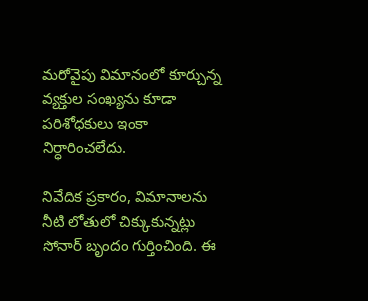మరోవైపు విమానంలో కూర్చున్న వ్యక్తుల సంఖ్యను కూడా పరిశోధకులు ఇంకా నిర్ధారించలేదు.

నివేదిక ప్రకారం, విమానాలను నీటి లోతులో చిక్కుకున్నట్లు సోనార్ బృందం గుర్తించింది. ఈ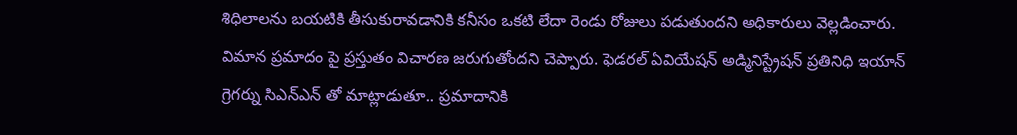శిధిలాలను బయటికి తీసుకురావడానికి కనీసం ఒకటి లేదా రెండు రోజులు పడుతుందని అధికారులు వెల్లడించారు. విమాన ప్రమాదం పై ప్రస్తుతం విచారణ జరుగుతోందని చెప్పారు. ఫెడరల్ ఏవియేషన్ అడ్మినిస్ట్రేషన్ ప్రతినిధి ఇయాన్ గ్రెగర్ను సిఎన్ఎన్ తో మాట్లాడుతూ.. ప్రమాదానికి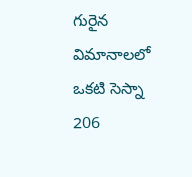గురైన విమానాలలో ఒకటి సెస్నా 206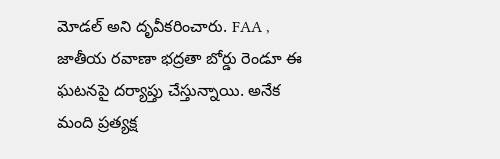మోడల్ అని దృవీకరించారు. FAA , జాతీయ రవాణా భద్రతా బోర్డు రెండూ ఈ ఘటనపై దర్యాప్తు చేస్తున్నాయి. అనేక మంది ప్రత్యక్ష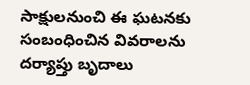సాక్షులనుంచి ఈ ఘటనకు సంబంధించిన వివరాలను దర్యాప్తు బృదాలు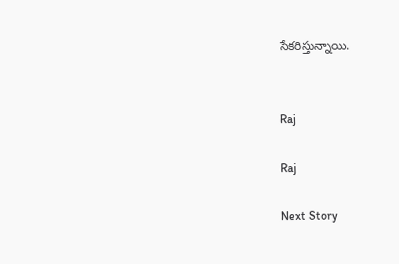సేకరిస్తున్నాయి.


Raj

Raj

Next Story